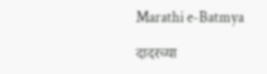Marathi e-Batmya

दादरच्या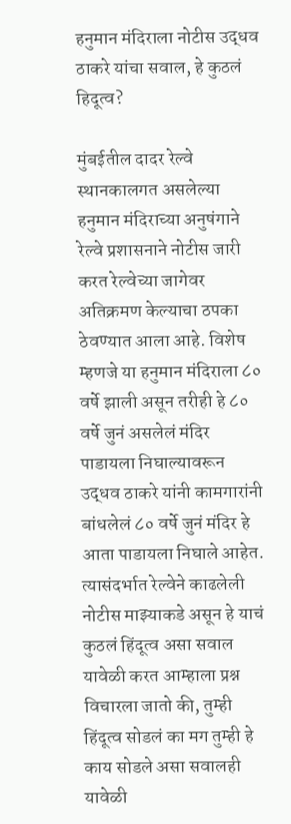हनुमान मंदिराला नोटीस उद्धव ठाकरे यांचा सवाल, हे कुठलं हिदूत्व?

मुंबईतील दादर रेल्वे स्थानकालगत असलेल्या हनुमान मंदिराच्या अनुषंगाने रेल्वे प्रशासनाने नोटीस जारी करत रेल्वेच्या जागेवर अतिक्रमण केल्याचा ठपका ठेवण्यात आला आहे. विशेष म्हणजे या हनुमान मंदिराला ८० वर्षे झाली असून तरीही हे ८० वर्षे जुनं असलेलं मंदिर पाडायला निघाल्यावरून उद्धव ठाकरे यांनी कामगारांनी बांधलेलं ८० वर्षे जुनं मंदिर हे आता पाडायला निघाले आहेत. त्यासंदर्भात रेल्वेने काढलेली नोटीस माझ्याकडे असून हे याचं कुठलं हिंदूत्व असा सवाल यावेळी करत आम्हाला प्रश्न विचारला जातो की, तुम्ही हिंदूत्व सोडलं का मग तुम्ही हे काय सोडले असा सवालही यावेळी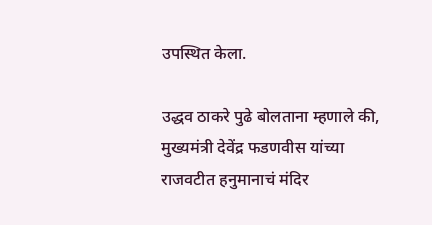उपस्थित केला.

उद्धव ठाकरे पुढे बोलताना म्हणाले की, मुख्यमंत्री देवेंद्र फडणवीस यांच्या राजवटीत हनुमानाचं मंदिर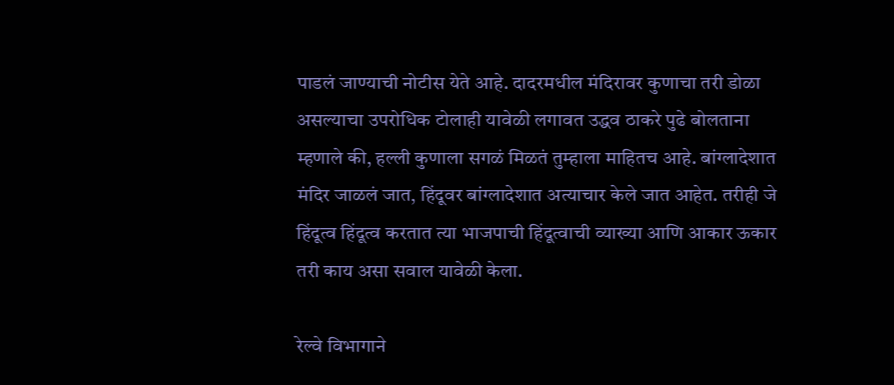पाडलं जाण्याची नोटीस येते आहे. दादरमधील मंदिरावर कुणाचा तरी डोळा असल्याचा उपरोधिक टोलाही यावेळी लगावत उद्धव ठाकरे पुढे बोलताना म्हणाले की, हल्ली कुणाला सगळं मिळतं तुम्हाला माहितच आहे. बांग्लादेशात मंदिर जाळलं जात, हिंदूवर बांग्लादेशात अत्याचार केले जात आहेत. तरीही जे हिंदूत्व हिंदूत्व करतात त्या भाजपाची हिंदूत्वाची व्याख्या आणि आकार ऊकार तरी काय असा सवाल यावेळी केला.

रेल्वे विभागाने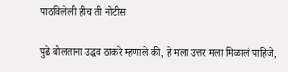पाठविलेली हीच ती नोटीस

पुढे बोलताना उद्धव ठाकरे म्हणाले की, हे मला उत्तर मला मिळालं पाहिजे,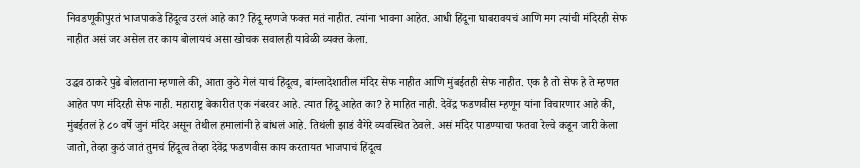निवडणूकीपुरतं भाजपाकडे हिंदूत्व उरलं आहे का? हिंदू म्हणजे फक्त मतं नाहीत. त्यांना भावना आहेत. आधी हिंदूना घाबरावयचं आणि मग त्यांची मंदिरही सेफ नाहीत असं जर असेल तर काय बोलायचं असा खोचक सवालही यावेळी व्यक्त केला.

उद्धव ठाकरे पुढे बोलताना म्हणाले की, आता कुठे गेलं याचं हिंदूत्व, बांग्लादेशातील मंदिर सेफ नाहीत आणि मुंबईतही सेफ नाहीत. एक है तो सेफ हे ते म्हणत आहेत पण मंदिरही सेफ नाही. महाराष्ट्र बेकारीत एक नंबरवर आहे. त्यात हिंदू आहेत का? हे माहित नाही. देवेंद्र फडणवीस म्हणून यांना विचारणार आहे की, मुंबईतलं हे ८० वर्षे जुनं मंदिर असून तेथील हमालांनी हे बांधलं आहे. तिथंली झाडं वैगेरे व्यवस्थित ठेवले. असं मंदिर पाडण्याचा फतवा रेल्वे कडून जारी केला जातो, तेव्हा कुठं जातं तुमचं हिंदूत्व तेव्हा देवेंद्र फडणवीस काय करतायत भाजपाचं हिंदूत्व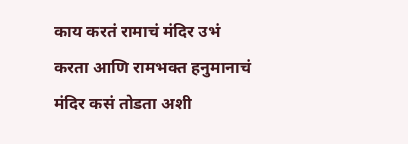काय करतं रामाचं मंदिर उभं करता आणि रामभक्त हनुमानाचं मंदिर कसं तोडता अशी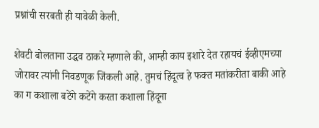प्रश्नांची सरबती ही यावेळी केली.

शेवटी बोलताना उद्धव ठाकरे म्हणाले की, आम्ही काय इशारे देत रहायचं ईव्हीएमच्या जोरावर त्यांनी निवडणूक जिंकली आहे. तुमचं हिंदूत्व हे फक्त मतांकरीता बाकी आहे का ग कशाला बटेंगे कटेंगे करता कशाला हिंदूना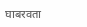घाबरवता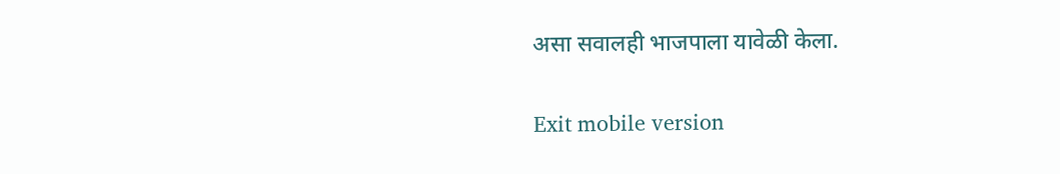असा सवालही भाजपाला यावेळी केला.

Exit mobile version